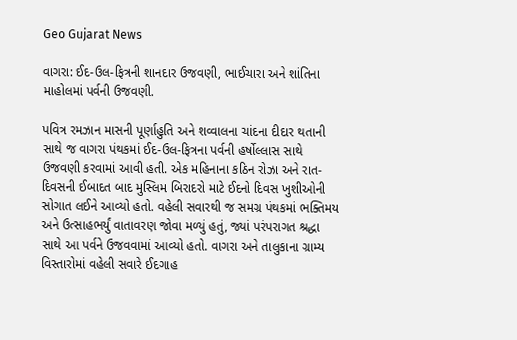Geo Gujarat News

વાગરા: ઈદ-ઉલ-ફિત્રની શાનદાર ઉજવણી, ભાઈચારા અને શાંતિના માહોલમાં પર્વની ઉજવણી.

પવિત્ર રમઝાન માસની પૂર્ણાહુતિ અને શવ્વાલના ચાંદના દીદાર થતાની સાથે જ વાગરા પંથકમાં ઈદ-ઉલ-ફિત્રના પર્વની હર્ષોલ્લાસ સાથે ઉજવણી કરવામાં આવી હતી. એક મહિનાના કઠિન રોઝા અને રાત-દિવસની ઈબાદત બાદ મુસ્લિમ બિરાદરો માટે ઈદનો દિવસ ખુશીઓની સોગાત લઈને આવ્યો હતો. વહેલી સવારથી જ સમગ્ર પંથકમાં ભક્તિમય અને ઉત્સાહભર્યું વાતાવરણ જોવા મળ્યું હતું, જ્યાં પરંપરાગત શ્રદ્ધા સાથે આ પર્વને ઉજવવામાં આવ્યો હતો. વાગરા અને તાલુકાના ગ્રામ્ય વિસ્તારોમાં વહેલી સવારે ઈદગાહ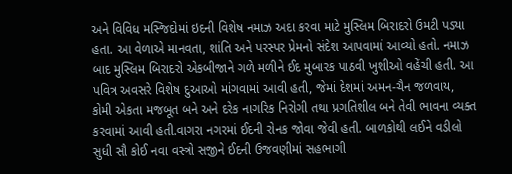અને વિવિધ મસ્જિદોમાં ઇદની વિશેષ નમાઝ અદા કરવા માટે મુસ્લિમ બિરાદરો ઉમટી પડ્યા હતા. આ વેળાએ માનવતા, શાંતિ અને પરસ્પર પ્રેમનો સંદેશ આપવામાં આવ્યો હતો. નમાઝ બાદ મુસ્લિમ બિરાદરો એકબીજાને ગળે મળીને ઈદ મુબારક પાઠવી ખુશીઓ વહેંચી હતી. આ પવિત્ર અવસરે વિશેષ દુઆઓ માંગવામાં આવી હતી, જેમાં દેશમાં અમન-ચૈન જળવાય, કોમી એકતા મજબૂત બને અને દરેક નાગરિક નિરોગી તથા પ્રગતિશીલ બને તેવી ભાવના વ્યક્ત કરવામાં આવી હતી.વાગરા નગરમાં ઈદની રોનક જોવા જેવી હતી. બાળકોથી લઈને વડીલો સુધી સૌ કોઈ નવા વસ્ત્રો સજીને ઈદની ઉજવણીમાં સહભાગી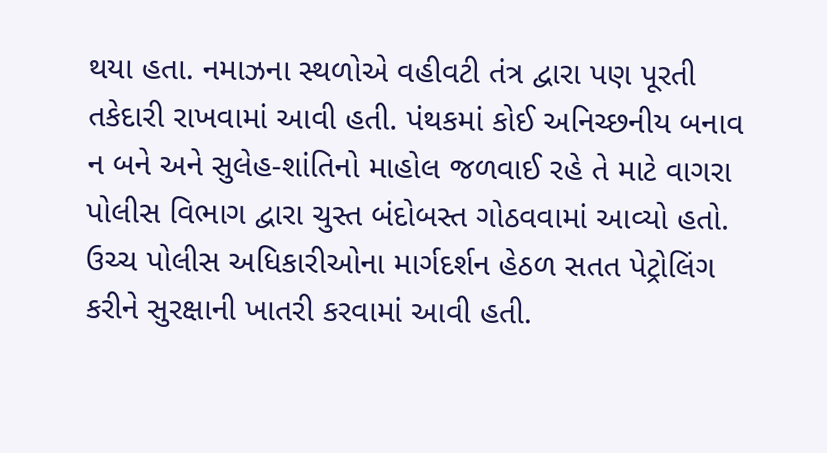થયા હતા. નમાઝના સ્થળોએ વહીવટી તંત્ર દ્વારા પણ પૂરતી તકેદારી રાખવામાં આવી હતી. પંથકમાં કોઈ અનિચ્છનીય બનાવ ન બને અને સુલેહ-શાંતિનો માહોલ જળવાઈ રહે તે માટે વાગરા પોલીસ વિભાગ દ્વારા ચુસ્ત બંદોબસ્ત ગોઠવવામાં આવ્યો હતો. ઉચ્ચ પોલીસ અધિકારીઓના માર્ગદર્શન હેઠળ સતત પેટ્રોલિંગ કરીને સુરક્ષાની ખાતરી કરવામાં આવી હતી.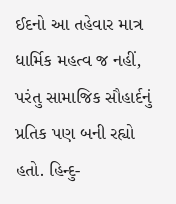ઈદનો આ તહેવાર માત્ર ધાર્મિક મહત્વ જ નહીં, પરંતુ સામાજિક સૌહાર્દનું પ્રતિક પણ બની રહ્યો હતો. હિન્દુ-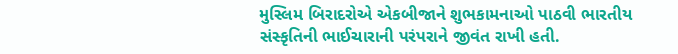મુસ્લિમ બિરાદરોએ એકબીજાને શુભકામનાઓ પાઠવી ભારતીય સંસ્કૃતિની ભાઈચારાની પરંપરાને જીવંત રાખી હતી.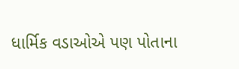ધાર્મિક વડાઓએ પણ પોતાના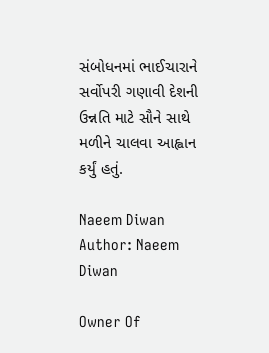સંબોધનમાં ભાઈચારાને સર્વોપરી ગણાવી દેશની ઉન્નતિ માટે સૌને સાથે મળીને ચાલવા આહ્વાન કર્યું હતું.

Naeem Diwan
Author: Naeem Diwan

Owner Of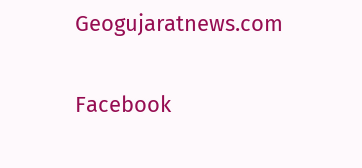Geogujaratnews.com

Facebook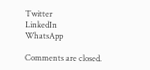Twitter
LinkedIn
WhatsApp

Comments are closed.